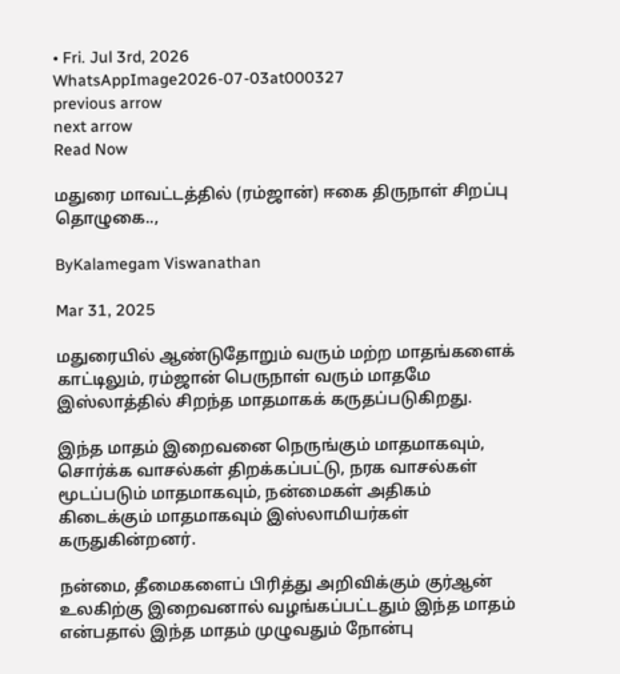• Fri. Jul 3rd, 2026
WhatsAppImage2026-07-03at000327
previous arrow
next arrow
Read Now

மதுரை மாவட்டத்தில் (ரம்ஜான்) ஈகை திருநாள் சிறப்பு தொழுகை..,

ByKalamegam Viswanathan

Mar 31, 2025

மதுரையில் ஆண்டுதோறும் வரும் மற்ற மாதங்களைக் காட்டிலும், ரம்ஜான் பெருநாள் வரும் மாதமே இஸ்லாத்தில் சிறந்த மாதமாகக் கருதப்படுகிறது.

இந்த மாதம் இறைவனை நெருங்கும் மாதமாகவும், சொர்க்க வாசல்கள் திறக்கப்பட்டு, நரக வாசல்கள் மூடப்படும் மாதமாகவும், நன்மைகள் அதிகம் கிடைக்கும் மாதமாகவும் இஸ்லாமியர்கள் கருதுகின்றனர்.

நன்மை, தீமைகளைப் பிரித்து அறிவிக்கும் குர்ஆன் உலகிற்கு இறைவனால் வழங்கப்பட்டதும் இந்த மாதம் என்பதால் இந்த மாதம் முழுவதும் நோன்பு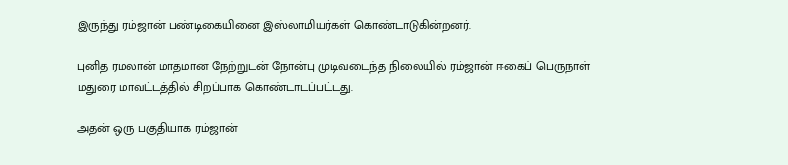இருந்து ரம்ஜான் பண்டிகையினை இஸ்லாமியர்கள் கொண்டாடுகின்றனர்.

புனித ரமலான் மாதமான நேற்றுடன் நோன்பு முடிவடைந்த நிலையில் ரம்ஜான் ஈகைப் பெருநாள் மதுரை மாவட்டத்தில் சிறப்பாக கொண்டாடப்பட்டது.

அதன் ஒரு பகுதியாக ரம்ஜான்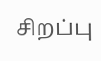சிறப்பு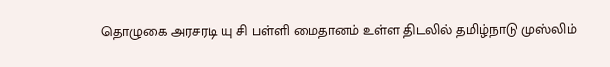தொழுகை அரசரடி யு சி பள்ளி மைதானம் உள்ள திடலில் தமிழ்நாடு முஸ்லிம்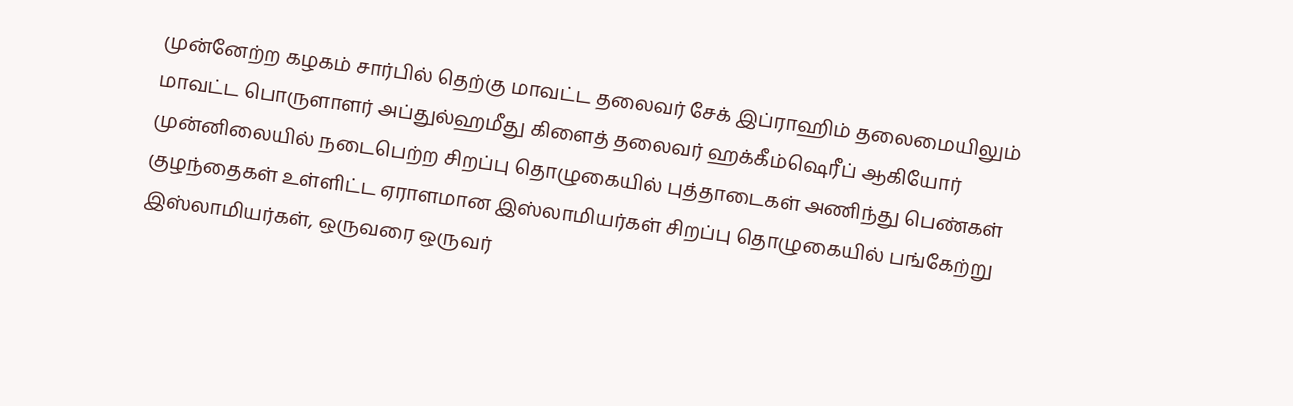முன்னேற்ற கழகம் சார்பில் தெற்கு மாவட்ட தலைவர் சேக் இப்ராஹிம் தலைமையிலும் மாவட்ட பொருளாளர் அப்துல்ஹமீது கிளைத் தலைவர் ஹக்கீம்ஷெரீப் ஆகியோர் முன்னிலையில் நடைபெற்ற சிறப்பு தொழுகையில் புத்தாடைகள் அணிந்து பெண்கள் குழந்தைகள் உள்ளிட்ட ஏராளமான இஸ்லாமியர்கள் சிறப்பு தொழுகையில் பங்கேற்று இஸ்லாமியர்கள், ஒருவரை ஒருவர்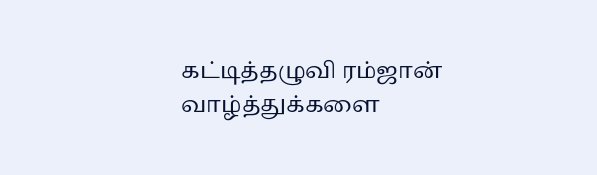கட்டித்தழுவி ரம்ஜான் வாழ்த்துக்களை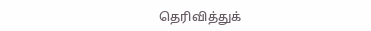தெரிவித்துக்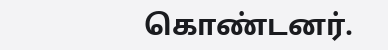கொண்டனர்.